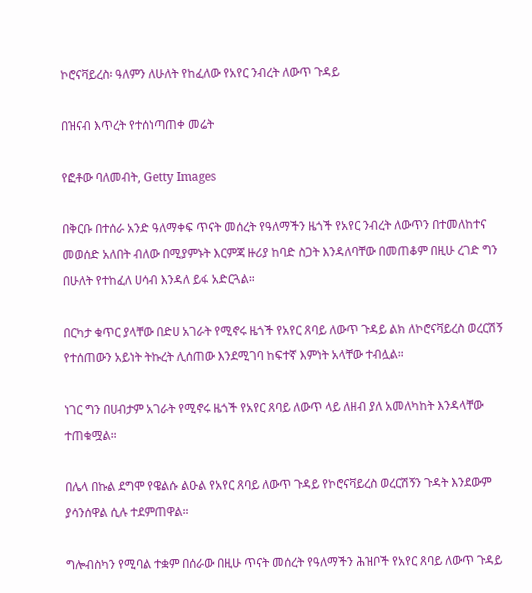ኮሮናቫይረስ፡ ዓለምን ለሁለት የከፈለው የአየር ንብረት ለውጥ ጉዳይ

በዝናብ እጥረት የተሰነጣጠቀ መሬት

የፎቶው ባለመብት, Getty Images

በቅርቡ በተሰራ አንድ ዓለማቀፍ ጥናት መሰረት የዓለማችን ዜጎች የአየር ንብረት ለውጥን በተመለከተና መወሰድ አለበት ብለው በሚያምኑት እርምጃ ዙሪያ ከባድ ስጋት እንዳለባቸው በመጠቆም በዚሁ ረገድ ግን በሁለት የተከፈለ ሀሳብ እንዳለ ይፋ አድርጓል።

በርካታ ቁጥር ያላቸው በድሀ አገራት የሚኖሩ ዜጎች የአየር ጸባይ ለውጥ ጉዳይ ልክ ለኮሮናቫይረስ ወረርሽኝ የተሰጠውን አይነት ትኩረት ሊሰጠው እንደሚገባ ከፍተኛ እምነት አላቸው ተብሏል።

ነገር ግን በሀብታም አገራት የሚኖሩ ዜጎች የአየር ጸባይ ለውጥ ላይ ለዘብ ያለ አመለካከት እንዳላቸው ተጠቁሟል።

በሌላ በኩል ደግሞ የዌልሱ ልዑል የአየር ጸባይ ለውጥ ጉዳይ የኮሮናቫይረስ ወረርሽኝን ጉዳት እንደውም ያሳንሰዋል ሲሉ ተደምጠዋል።

ግሎብስካን የሚባል ተቋም በሰራው በዚሁ ጥናት መሰረት የዓለማችን ሕዝቦች የአየር ጸባይ ለውጥ ጉዳይ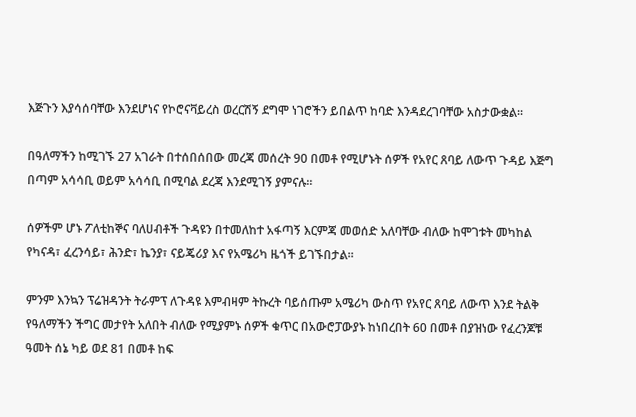እጅጉን እያሳሰባቸው እንደሆነና የኮሮናቫይረስ ወረርሽኝ ደግሞ ነገሮችን ይበልጥ ከባድ እንዳደረገባቸው አስታውቋል።

በዓለማችን ከሚገኙ 27 አገራት በተሰበሰበው መረጃ መሰረት 90 በመቶ የሚሆኑት ሰዎች የአየር ጸባይ ለውጥ ጉዳይ እጅግ በጣም አሳሳቢ ወይም አሳሳቢ በሚባል ደረጃ እንደሚገኝ ያምናሉ።

ሰዎችም ሆኑ ፖለቲከኞና ባለሀብቶች ጉዳዩን በተመለከተ አፋጣኝ እርምጃ መወሰድ አለባቸው ብለው ከሞገቱት መካከል የካናዳ፣ ፈረንሳይ፣ ሕንድ፣ ኬንያ፣ ናይጄሪያ እና የአሜሪካ ዜጎች ይገኙበታል።

ምንም እንኳን ፕሬዝዳንት ትራምፕ ለጉዳዩ እምብዛም ትኩረት ባይሰጡም አሜሪካ ውስጥ የአየር ጸባይ ለውጥ እንደ ትልቅ የዓለማችን ችግር መታየት አለበት ብለው የሚያምኑ ሰዎች ቁጥር በአውሮፓውያኑ ከነበረበት 60 በመቶ በያዝነው የፈረንጆቹ ዓመት ሰኔ ካይ ወደ 81 በመቶ ከፍ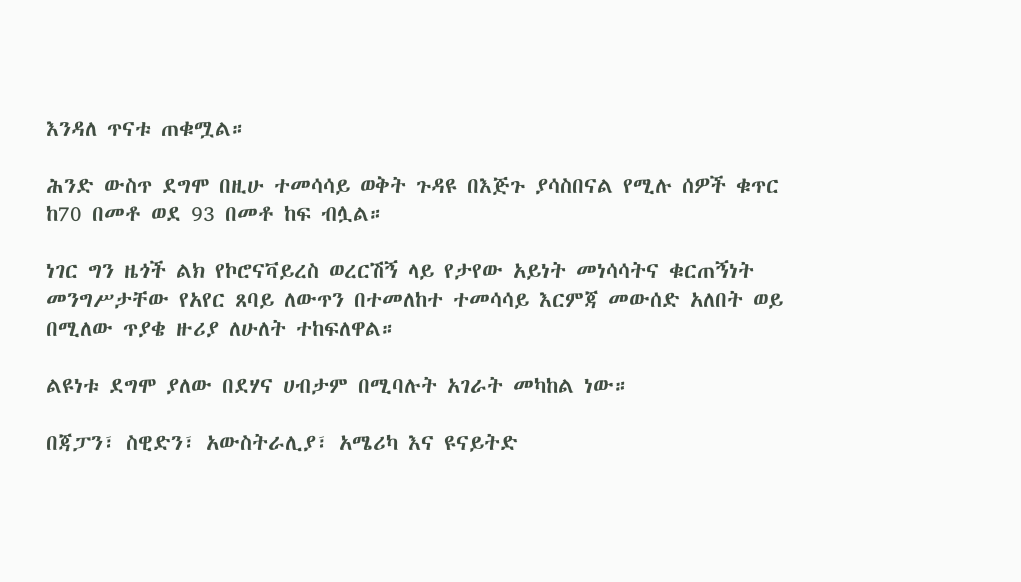እንዳለ ጥናቱ ጠቁሟል።

ሕንድ ውስጥ ደግሞ በዚሁ ተመሳሳይ ወቅት ጉዳዩ በእጅጉ ያሳስበናል የሚሉ ሰዎች ቁጥር ከ70 በመቶ ወደ 93 በመቶ ከፍ ብሏል።

ነገር ግን ዜጎች ልክ የኮሮናቫይረስ ወረርሽኝ ላይ የታየው አይነት መነሳሳትና ቁርጠኝነት መንግሥታቸው የአየር ጸባይ ለውጥን በተመለከተ ተመሳሳይ እርምጃ መውሰድ አለበት ወይ በሚለው ጥያቄ ዙሪያ ለሁለት ተከፍለዋል።

ልዩነቱ ደግሞ ያለው በደሃና ሀብታም በሚባሉት አገራት መካከል ነው።

በጃፓን፣ ስዊድን፣ አውስትራሊያ፣ አሜሪካ እና ዩናይትድ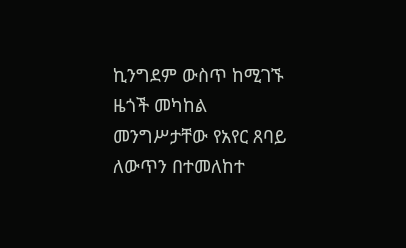ኪንግደም ውስጥ ከሚገኙ ዜጎች መካከል መንግሥታቸው የአየር ጸባይ ለውጥን በተመለከተ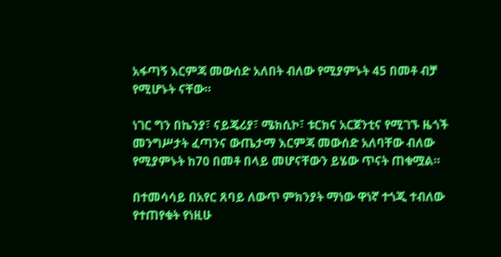አፋጣኝ እርምጃ መውሰድ አለበት ብለው የሚያምኑት 45 በመቶ ብቻ የሚሆኑት ናቸው።

ነገር ግን በኬንያ፣ ናይጄሪያ፣ ሜክሲኮ፣ ቱርክና አርጀንቲና የሚገኙ ዜጎች መንግሥታት ፈጣንና ውጤታማ እርምጃ መውሰድ አለባቸው ብለው የሚያምኑት ከ70 በመቶ በላይ መሆናቸውን ይሄው ጥናት ጠቁሟል።

በተመሳሳይ በአየር ጸባይ ለውጥ ምክንያት ማነው ዋነኛ ተጎጂ ተብለው የተጠየቁት የነዚሁ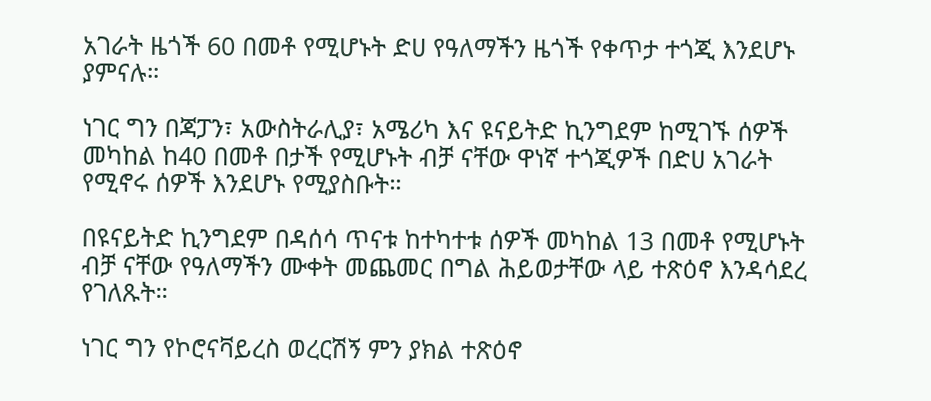አገራት ዜጎች 60 በመቶ የሚሆኑት ድሀ የዓለማችን ዜጎች የቀጥታ ተጎጂ እንደሆኑ ያምናሉ።

ነገር ግን በጃፓን፣ አውስትራሊያ፣ አሜሪካ እና ዩናይትድ ኪንግደም ከሚገኙ ሰዎች መካከል ከ40 በመቶ በታች የሚሆኑት ብቻ ናቸው ዋነኛ ተጎጂዎች በድሀ አገራት የሚኖሩ ሰዎች እንደሆኑ የሚያስቡት።

በዩናይትድ ኪንግደም በዳሰሳ ጥናቱ ከተካተቱ ሰዎች መካከል 13 በመቶ የሚሆኑት ብቻ ናቸው የዓለማችን ሙቀት መጨመር በግል ሕይወታቸው ላይ ተጽዕኖ እንዳሳደረ የገለጹት።

ነገር ግን የኮሮናቫይረስ ወረርሽኝ ምን ያክል ተጽዕኖ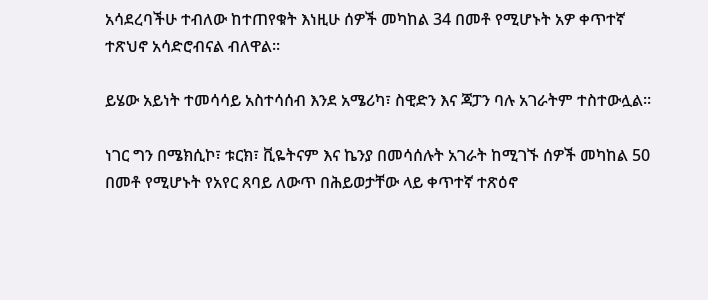አሳደረባችሁ ተብለው ከተጠየቁት እነዚሁ ሰዎች መካከል 34 በመቶ የሚሆኑት አዎ ቀጥተኛ ተጽህኖ አሳድሮብናል ብለዋል።

ይሄው አይነት ተመሳሳይ አስተሳሰብ እንደ አሜሪካ፣ ስዊድን እና ጃፓን ባሉ አገራትም ተስተውሏል።

ነገር ግን በሜክሲኮ፣ ቱርክ፣ ቪዬትናም እና ኬንያ በመሳሰሉት አገራት ከሚገኙ ሰዎች መካከል 50 በመቶ የሚሆኑት የአየር ጸባይ ለውጥ በሕይወታቸው ላይ ቀጥተኛ ተጽዕኖ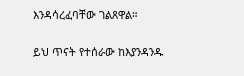እንዳሳረፈባቸው ገልጸዋል።

ይህ ጥናት የተሰራው ከእያንዳንዱ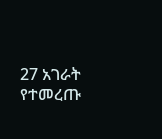27 አገራት የተመረጡ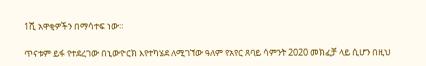1ሺ አዋቂዎችን በማሳተፍ ነው።

ጥናቱም ይፋ የተደረገው በኒውዮርክ እየተካሄደ ለሚገኘው ዓለም የአየር ጸባይ ሳምንት 2020 መክፈቻ ላይ ሲሆን በዚህ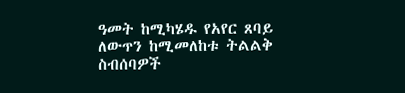ዓመት ከሚካሄዱ የአየር ጸባይ ለውጥን ከሚመለከቱ ትልልቅ ስብሰባዎች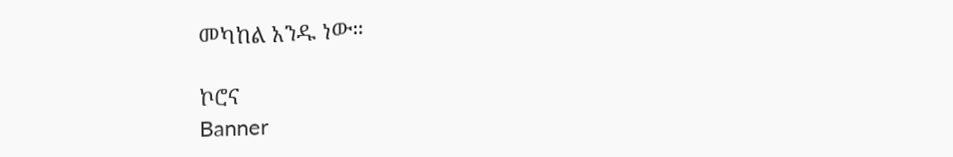መካከል አንዱ ነው።

ኮሮና
Banner